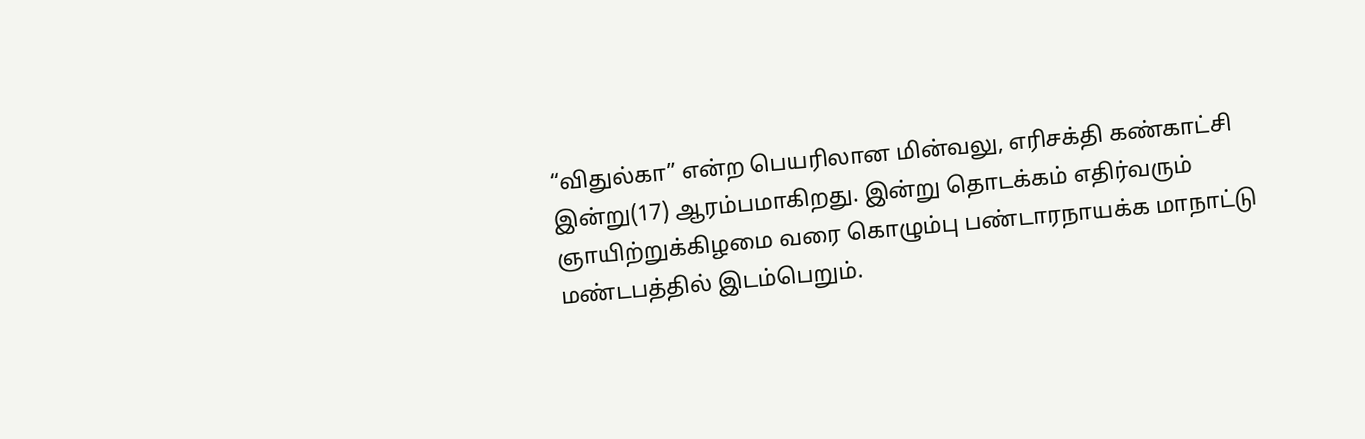“விதுல்கா” என்ற பெயரிலான மின்வலு, எரிசக்தி கண்காட்சி இன்று(17) ஆரம்பமாகிறது. இன்று தொடக்கம் எதிர்வரும் ஞாயிற்றுக்கிழமை வரை கொழும்பு பண்டாரநாயக்க மாநாட்டு மண்டபத்தில் இடம்பெறும்.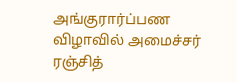அங்குரார்ப்பண விழாவில் அமைச்சர் ரஞ்சித்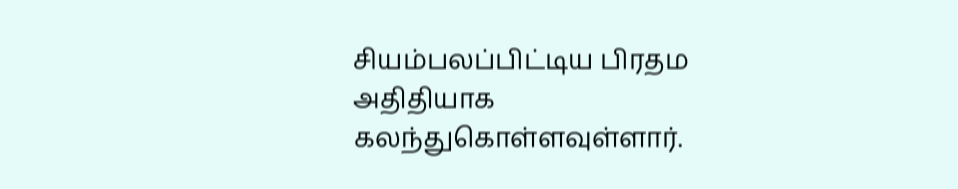சியம்பலப்பிட்டிய பிரதம அதிதியாக கலந்துகொள்ளவுள்ளார்.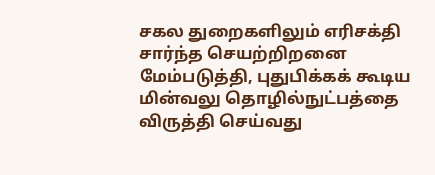சகல துறைகளிலும் எரிசக்தி சார்ந்த செயற்றிறனை மேம்படுத்தி, புதுபிக்கக் கூடிய மின்வலு தொழில்நுட்பத்தை விருத்தி செய்வது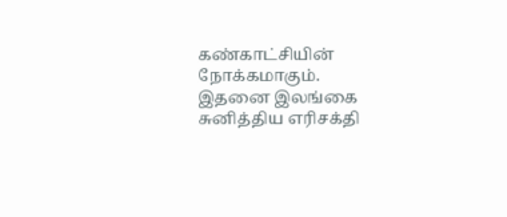கண்காட்சியின் நோக்கமாகும்.
இதனை இலங்கை சுனித்திய எரிசக்தி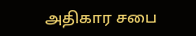அதிகார சபை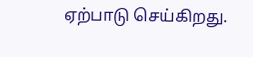ஏற்பாடு செய்கிறது.